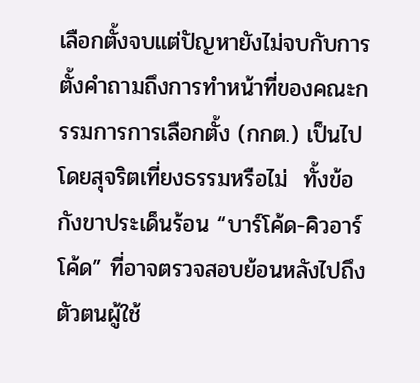เลือกตั้งจบแต่ปัญหายังไม่จบกับการตั้งคำถามถึงการทำหน้าที่ของคณะกรรมการการเลือกตั้ง (กกต.) เป็นไปโดยสุจริตเที่ยงธรรมหรือไม่  ทั้งข้อกังขาประเด็นร้อน “บาร์โค้ด-คิวอาร์โค้ด” ที่อาจตรวจสอบย้อนหลังไปถึงตัวตนผู้ใช้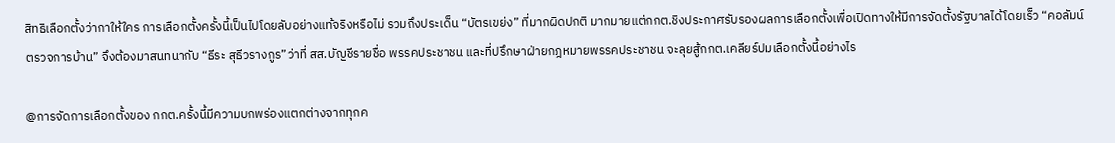สิทธิเลือกตั้งว่ากาให้ใคร การเลือกตั้งครั้งนี้เป็นไปโดยลับอย่างแท้จริงหรือไม่ รวมถึงประเด็น “บัตรเขย่ง” ที่มากผิดปกติ มากมายแต่กกต.ชิงประกาศรับรองผลการเลือกตั้งเพื่อเปิดทางให้มีการจัดตั้งรัฐบาลได้โดยเร็ว “คอลัมน์ตรวจการบ้าน” จึงต้องมาสนทนากับ “ธีระ สุธีวรางกูร”ว่าที่ สส.บัญชีรายชื่อ พรรคประชาชน และที่ปรึกษาฝ่ายกฎหมายพรรคประชาชน จะลุยสู้กกต.เคลียร์ปมเลือกตั้งนี้อย่างไร

@การจัดการเลือกตั้งของ กกต.ครั้งนี้มีความบกพร่องแตกต่างจากทุกค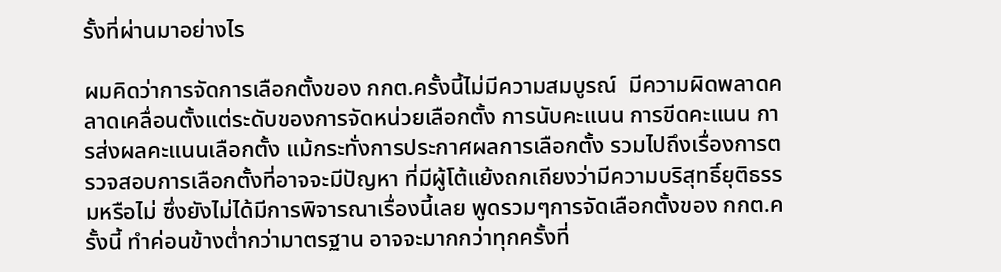รั้งที่ผ่านมาอย่างไร

ผมคิดว่าการจัดการเลือกตั้งของ กกต.ครั้งนี้ไม่มีความสมบูรณ์  มีความผิดพลาดคลาดเคลื่อนตั้งแต่ระดับของการจัดหน่วยเลือกตั้ง การนับคะแนน การขีดคะแนน การส่งผลคะแนนเลือกตั้ง แม้กระทั่งการประกาศผลการเลือกตั้ง รวมไปถึงเรื่องการตรวจสอบการเลือกตั้งที่อาจจะมีปัญหา ที่มีผู้โต้แย้งถกเถียงว่ามีความบริสุทธิ์ยุติธรรมหรือไม่ ซึ่งยังไม่ได้มีการพิจารณาเรื่องนี้เลย พูดรวมๆการจัดเลือกตั้งของ กกต.ครั้งนี้ ทำค่อนข้างต่ำกว่ามาตรฐาน อาจจะมากกว่าทุกครั้งที่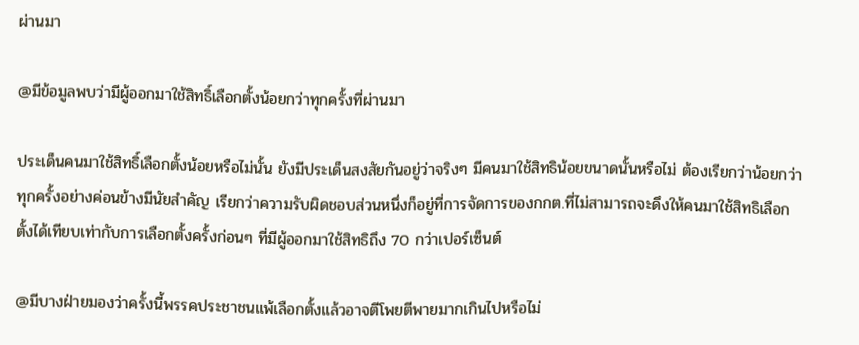ผ่านมา

@มีข้อมูลพบว่ามีผู้ออกมาใช้สิทธิ์เลือกตั้งน้อยกว่าทุกครั้งที่ผ่านมา

ประเด็นคนมาใช้สิทธิ์เลือกตั้งน้อยหรือไม่นั้น ยังมีประเด็นสงสัยกันอยู่ว่าจริงๆ มีคนมาใช้สิทธิน้อยขนาดนั้นหรือไม่ ต้องเรียกว่าน้อยกว่าทุกครั้งอย่างค่อนข้างมีนัยสำคัญ เรียกว่าความรับผิดชอบส่วนหนึ่งก็อยู่ที่การจัดการของกกต.ที่ไม่สามารถจะดึงให้คนมาใช้สิทธิเลือกตั้งได้เทียบเท่ากับการเลือกตั้งครั้งก่อนๆ ที่มีผู้ออกมาใช้สิทธิถึง 70 กว่าเปอร์เซ็นต์

@มีบางฝ่ายมองว่าครั้งนี้พรรคประชาชนแพ้เลือกตั้งแล้วอาจตีโพยตีพายมากเกินไปหรือไม่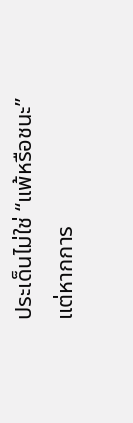ประเด็นไม่ใช่ “แพ้หรือชนะ” แต่หากการ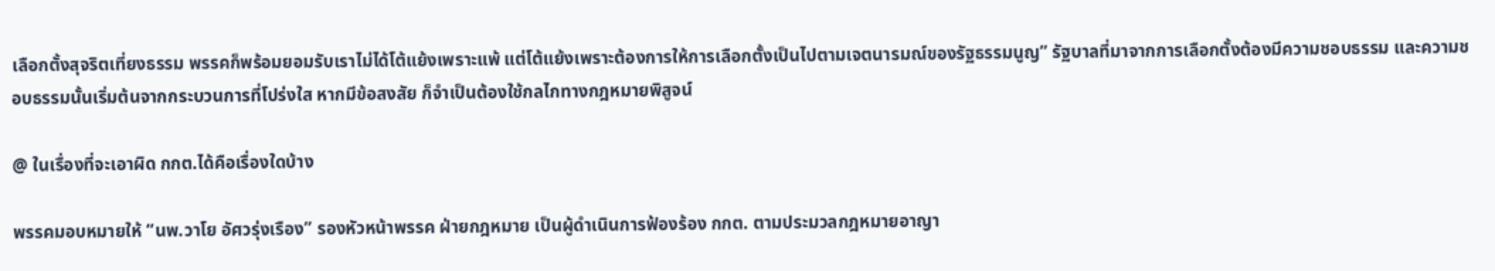เลือกตั้งสุจริตเที่ยงธรรม พรรคก็พร้อมยอมรับเราไม่ได้โต้แย้งเพราะแพ้ แต่โต้แย้งเพราะต้องการให้การเลือกตั้งเป็นไปตามเจตนารมณ์ของรัฐธรรมนูญ” รัฐบาลที่มาจากการเลือกตั้งต้องมีความชอบธรรม และความชอบธรรมนั้นเริ่มต้นจากกระบวนการที่โปร่งใส หากมีข้อสงสัย ก็จำเป็นต้องใช้กลไกทางกฎหมายพิสูจน์

@ ในเรื่องที่จะเอาผิด กกต.ได้คือเรื่องใดบ้าง

พรรคมอบหมายให้ “นพ.วาโย อัศวรุ่งเรือง” รองหัวหน้าพรรค ฝ่ายกฎหมาย เป็นผู้ดำเนินการฟ้องร้อง กกต. ตามประมวลกฎหมายอาญา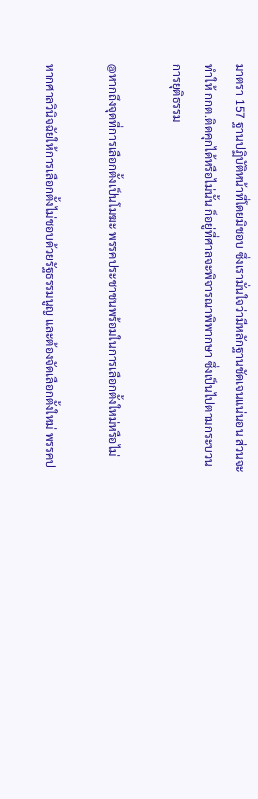มาตรา 157 ฐานปฏิบัติหน้าที่โดยมิชอบ ซึ่งเรามั่นใจว่ามีหลักฐานชัดเจนแน่นอน ส่วนจะทำให้ กกต.ติดคุกได้หรือไม่นั้น ก็อยู่ที่ศาลจะพิจารณาพิพากษา ซึ่งเป็นไปตามกระบวนการยุติธรรม

@หากถึงจุดที่การเลือกตั้งเป็นโมฆะ พรรคประชาชนพร้อมในการเลือกตั้งใหม่หรือไม่

หากศาลวินิจฉัยให้การเลือกตั้งไม่ชอบด้วยรัฐธรรมนูญ และต้องจัดเลือกตั้งใหม่ พรรคป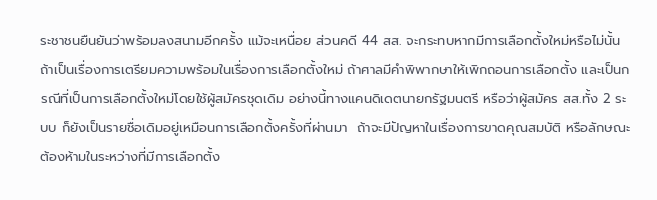ระชาชนยืนยันว่าพร้อมลงสนามอีกครั้ง แม้จะเหนื่อย ส่วนคดี 44 สส. จะกระทบหากมีการเลือกตั้งใหม่หรือไม่นั้น ถ้าเป็นเรื่องการเตรียมความพร้อมในเรื่องการเลือกตั้งใหม่ ถ้าศาลมีคำพิพากษาให้เพิกถอนการเลือกตั้ง และเป็นกรณีที่เป็นการเลือกตั้งใหม่โดยใช้ผู้สมัครชุดเดิม อย่างนี้ทางแคนดิเดตนายกรัฐมนตรี หรือว่าผู้สมัคร สส.ทั้ง 2 ระบบ ก็ยังเป็นรายชื่อเดิมอยู่เหมือนการเลือกตั้งครั้งที่ผ่านมา  ถ้าจะมีปัญหาในเรื่องการขาดคุณสมบัติ หรือลักษณะต้องห้ามในระหว่างที่มีการเลือกตั้ง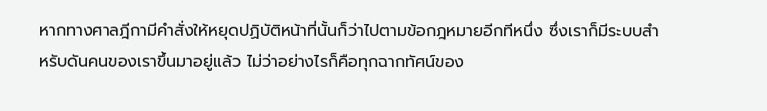หากทางศาลฎีกามีคำสั่งให้หยุดปฏิบัติหน้าที่นั้นก็ว่าไปตามข้อกฎหมายอีกทีหนึ่ง ซึ่งเราก็มีระบบสำหรับดันคนของเราขึ้นมาอยู่แล้ว ไม่ว่าอย่างไรก็คือทุกฉากทัศน์ของ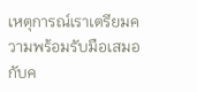เหตุการณ์เราเตรียมความพร้อมรับมือเสมอกับค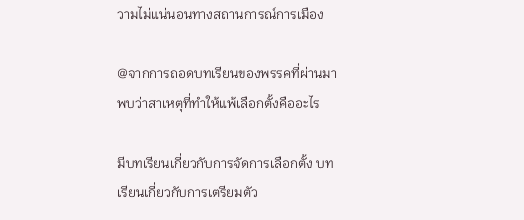วามไม่แน่นอนทางสถานการณ์การเมือง

@จากการถอดบทเรียนของพรรคที่ผ่านมา พบว่าสาเหตุที่ทำให้แพ้เลือกตั้งคืออะไร

มีบทเรียนเกี่ยวกับการจัดการเลือกตั้ง บทเรียนเกี่ยวกับการเตรียมตัว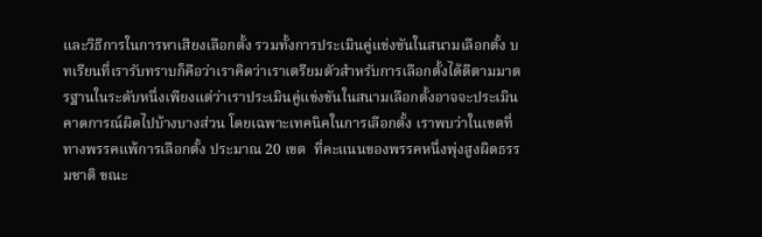และวิธีการในการหาเสียงเลือกตั้ง รวมทั้งการประเมินคู่แข่งขันในสนามเลือกตั้ง บทเรียนที่เรารับทราบก็คือว่าเราคิดว่าเราเตรียมตัวสำหรับการเลือกตั้งได้ดีตามมาตรฐานในระดับหนึ่งเพียงแต่ว่าเราประเมินคู่แข่งขันในสนามเลือกตั้งอาจจะประเมินคาดการณ์ผิดไปบ้างบางส่วน โดยเฉพาะเทคนิคในการเลือกตั้ง เราพบว่าในเขตที่ทางพรรคแพ้การเลือกตั้ง ประมาณ 20 เขต  ที่คะแนนของพรรคหนึ่งพุ่งสูงผิดธรรมชาติ ขณะ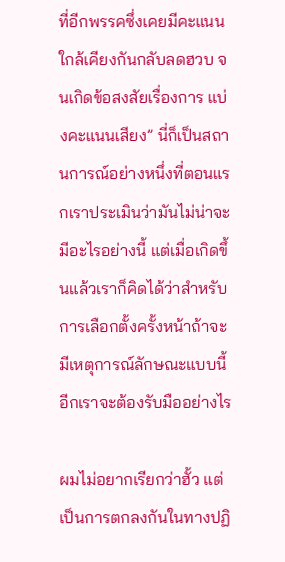ที่อีกพรรคซึ่งเคยมีคะแนนใกล้เคียงกันกลับลดฮวบ จนเกิดข้อสงสัยเรื่องการ แบ่งคะแนนเสียง” นี่ก็เป็นสถานการณ์อย่างหนึ่งที่ตอนแรกเราประเมินว่ามันไม่น่าจะมีอะไรอย่างนี้ แต่เมื่อเกิดขึ้นแล้วเราก็คิดได้ว่าสำหรับการเลือกตั้งครั้งหน้าถ้าจะมีเหตุการณ์ลักษณะแบบนี้อีกเราจะต้องรับมืออย่างไร

ผมไม่อยากเรียกว่าฮั้ว แต่เป็นการตกลงกันในทางปฏิ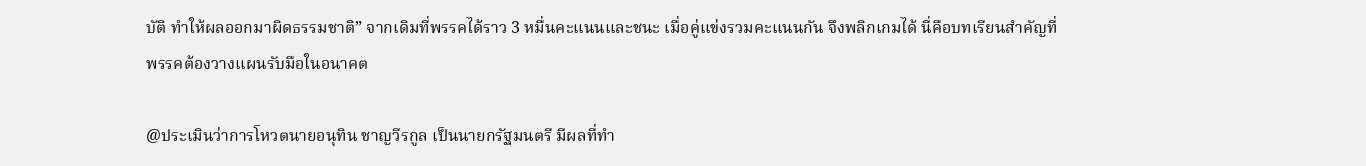บัติ ทำให้ผลออกมาผิดธรรมชาติ” จากเดิมที่พรรคได้ราว 3 หมื่นคะแนนและชนะ เมื่อคู่แข่งรวมคะแนนกัน จึงพลิกเกมได้ นี่คือบทเรียนสำคัญที่พรรคต้องวางแผนรับมือในอนาคต

@ประเมินว่าการโหวตนายอนุทิน ชาญวีรกูล เป็นนายกรัฐมนตรี มีผลที่ทำ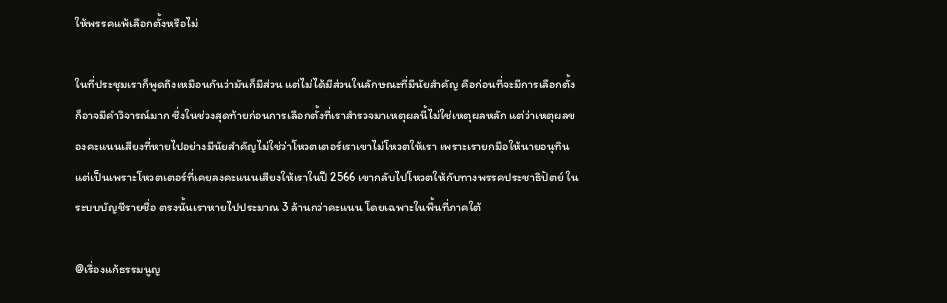ให้พรรคแพ้เลือกตั้งหรือไม่

ในที่ประชุมเราก็พูดถึงเหมือนกันว่ามันก็มีส่วน แต่ไม่ได้มีส่วนในลักษณะที่มีนัยสำคัญ คือก่อนที่จะมีการเลือกตั้งก็อาจมีคำวิจารณ์มาก ซึ่งในช่วงสุดท้ายก่อนการเลือกตั้งที่เราสำรวจมาเหตุผลนี้ไม่ใช่เหตุผลหลัก แต่ว่าเหตุผลของคะแนนเสียงที่หายไปอย่างมีนัยสำคัญไม่ใช่ว่าโหวตเตอร์เราเขาไม่โหวตให้เรา เพราะเรายกมือให้นายอนุทิน แต่เป็นเพราะโหวตเตอร์ที่เคยลงคะแนนเสียงให้เราในปี 2566 เขากลับไปโหวตให้กับทางพรรคประชาธิปัตย์ ในระบบบัญชีรายชื่อ ตรงนั้นเราหายไปประมาณ 3 ล้านกว่าคะแนน โดยเฉพาะในพื้นที่ภาคใต้

@เรื่องแก้ธรรมนูญ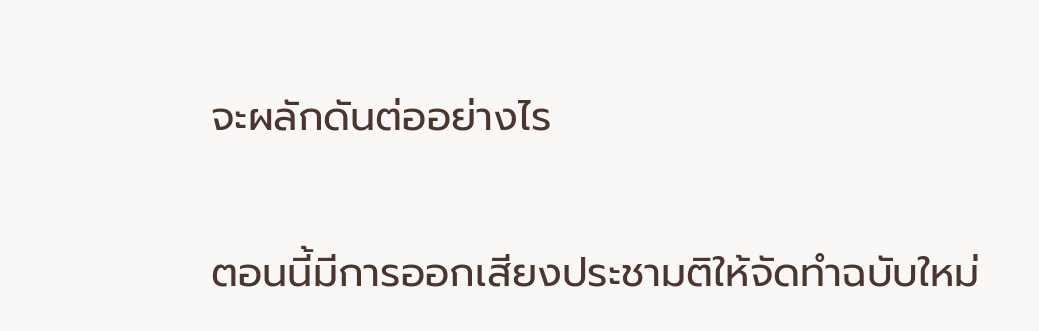จะผลักดันต่ออย่างไร

ตอนนี้มีการออกเสียงประชามติให้จัดทำฉบับใหม่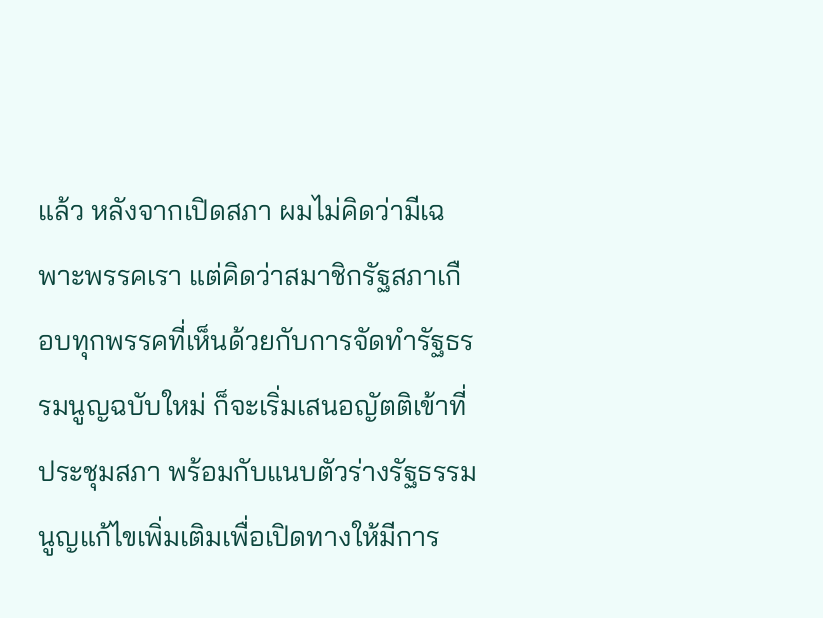แล้ว หลังจากเปิดสภา ผมไม่คิดว่ามีเฉพาะพรรคเรา แต่คิดว่าสมาชิกรัฐสภาเกือบทุกพรรคที่เห็นด้วยกับการจัดทำรัฐธรรมนูญฉบับใหม่ ก็จะเริ่มเสนอญัตติเข้าที่ประชุมสภา พร้อมกับแนบตัวร่างรัฐธรรมนูญแก้ไขเพิ่มเติมเพื่อเปิดทางให้มีการ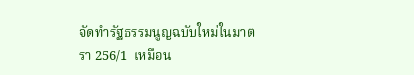จัดทำรัฐธรรมนูญฉบับใหม่ในมาตรา 256/1  เหมือน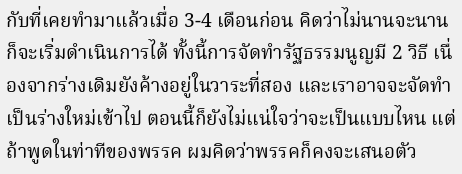กับที่เคยทำมาแล้วเมื่อ 3-4 เดือนก่อน คิดว่าไม่นานจะนานก็จะเริ่มดำเนินการได้ ทั้งนี้การจัดทำรัฐธรรมนูญมี 2 วิธี เนื่องจากร่างเดิมยังค้างอยู่ในวาระที่สอง และเราอาจจะจัดทำเป็นร่างใหม่เข้าไป ตอนนี้ก็ยังไม่แน่ใจว่าจะเป็นแบบไหน แต่ถ้าพูดในท่าทีของพรรค ผมคิดว่าพรรคก็คงจะเสนอตัว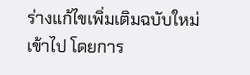ร่างแก้ไขเพิ่มเติมฉบับใหม่เข้าไป โดยการ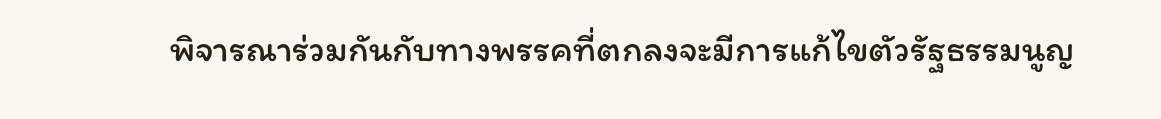พิจารณาร่วมกันกับทางพรรคที่ตกลงจะมีการแก้ไขตัวรัฐธรรมนูญ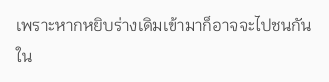เพราะหากหยิบร่างเดิมเข้ามาก็อาจจะไปชนกันใน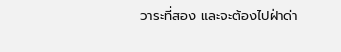วาระที่สอง และจะต้องไปฝ่าด่า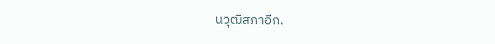นวุฒิสภาอีก.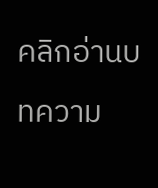คลิกอ่านบทความ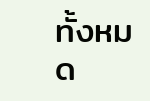ทั้งหมด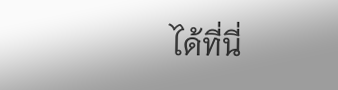ได้ที่นี่